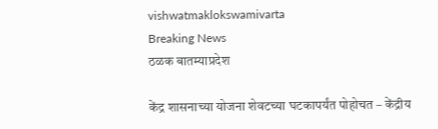vishwatmaklokswamivarta
Breaking News
ठळक बातम्याप्रदेश

केंद्र शासनाच्या योजना शेवटच्या घटकापर्यंत पोहोचत – केंद्रीय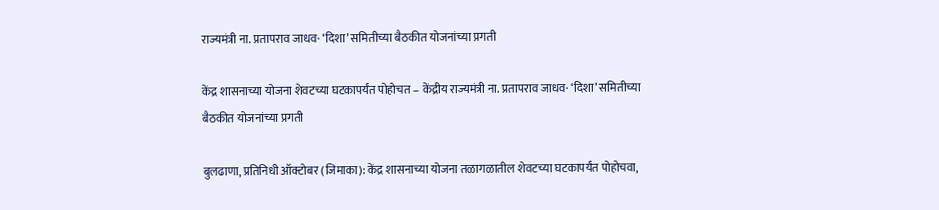राज्यमंत्री ना. प्रतापराव जाधव· ‘दिशा’ समितीच्या बैठकीत योजनांच्या प्रगती

केंद्र शासनाच्या योजना शेवटच्या घटकापर्यंत पोहोचत – केंद्रीय राज्यमंत्री ना. प्रतापराव जाधव· ‘दिशा’ समितीच्या बैठकीत योजनांच्या प्रगती

बुलढाणा, प्रतिनिधी ऑक्टोबर (जिमाका): केंद्र शासनाच्या योजना तळागळातील शेवटच्या घटकापर्यंत पोहोचवा,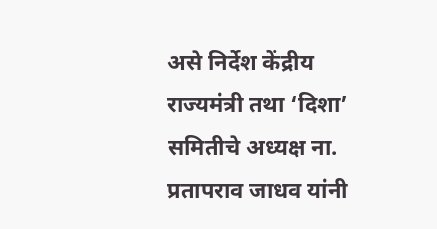असे निर्देश केंद्रीय राज्यमंत्री तथा ‘दिशा’ समितीचे अध्यक्ष ना. प्रतापराव जाधव यांनी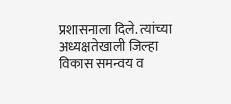प्रशासनाला दिले. त्यांच्या अध्यक्षतेखाली जिल्हा विकास समन्वय व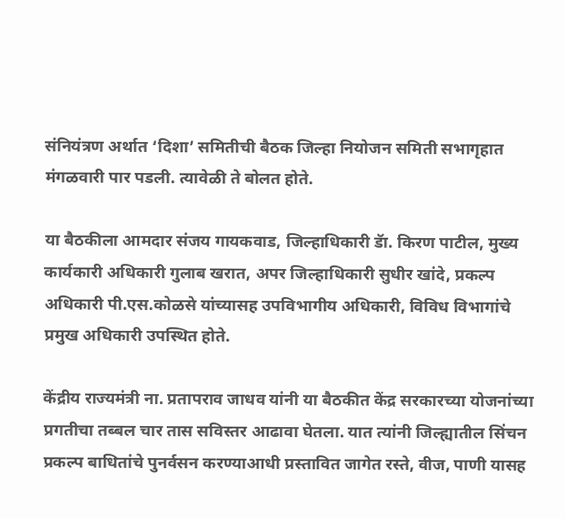संनियंत्रण अर्थात ‘दिशा’ समितीची बैठक जिल्हा नियोजन समिती सभागृहात मंगळवारी पार पडली. त्यावेळी ते बोलत होते.

या बैठकीला आमदार संजय गायकवाड, जिल्हाधिकारी डॅा. किरण पाटील, मुख्य कार्यकारी अधिकारी गुलाब खरात, अपर जिल्हाधिकारी सुधीर खांदे, प्रकल्प अधिकारी पी.एस.कोळसे यांच्यासह उपविभागीय अधिकारी, विविध विभागांचे प्रमुख अधिकारी उपस्थित होते.

केंद्रीय राज्यमंत्री ना. प्रतापराव जाधव यांनी या बैठकीत केंद्र सरकारच्या योजनांच्या प्रगतीचा तब्बल चार तास सविस्तर आढावा घेतला. यात त्यांनी जिल्ह्यातील सिंचन प्रकल्प बाधितांचे पुनर्वसन करण्याआधी प्रस्तावित जागेत रस्ते, वीज, पाणी यासह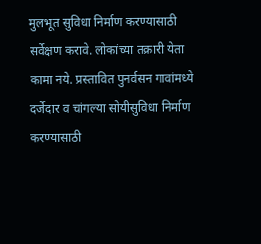मुलभूत सुविधा निर्माण करण्यासाठी सर्वेक्षण करावे. लोकांच्या तक्रारी येता कामा नये. प्रस्तावित पुनर्वसन गावांमध्ये दर्जेदार व चांगल्या सोयीसुविधा निर्माण करण्यासाठी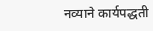नव्याने कार्यपद्धती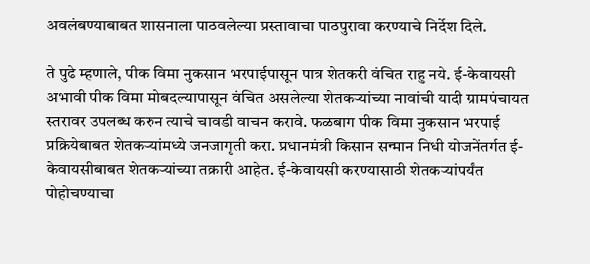अवलंबण्याबाबत शासनाला पाठवलेल्या प्रस्तावाचा पाठपुरावा करण्याचे निर्देश दिले.

ते पुढे म्हणाले, पीक विमा नुकसान भरपाईपासून पात्र शेतकरी वंचित राहु नये. ई-केवायसी अभावी पीक विमा मोबदल्यापासून वंचित असलेल्या शेतकऱ्यांच्या नावांची यादी ग्रामपंचायत स्तरावर उपलब्ध करुन त्याचे चावडी वाचन करावे. फळबाग पीक विमा नुकसान भरपाई प्रक्रियेबाबत शेतकऱ्यांमध्ये जनजागृती करा. प्रधानमंत्री किसान सन्मान निधी योजनेंतर्गत ई-केवायसीबाबत शेतकऱ्यांच्या तक्रारी आहेत. ई-केवायसी करण्यासाठी शेतकऱ्यांपर्यंत पोहोचण्याचा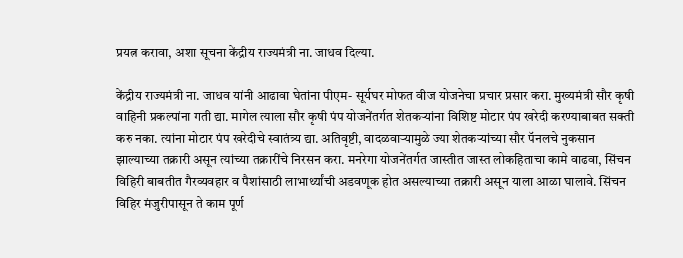प्रयत्न करावा, अशा सूचना केंद्रीय राज्यमंत्री ना. जाधव दिल्या.

केंद्रीय राज्यमंत्री ना. जाधव यांनी आढावा घेतांना पीएम- सूर्यघर मोफत वीज योजनेचा प्रचार प्रसार करा. मुख्यमंत्री सौर कृषी वाहिनी प्रकल्पांना गती द्या. मागेल त्याला सौर कृषी पंप योजनेंतर्गत शेतकऱ्यांना विशिष्ट मोटार पंप खरेदी करण्याबाबत सक्ती करु नका. त्यांना मोटार पंप खरेदीचे स्वातंत्र्य द्या. अतिवृष्टी, वादळवाऱ्यामुळे ज्या शेतकऱ्यांच्या सौर पॅनलचे नुकसान झाल्याच्या तक्रारी असून त्यांच्या तक्रारींचे निरसन करा. मनरेगा योजनेंतर्गत जास्तीत जास्त लोकहिताचा कामे वाढवा, सिंचन विहिरी बाबतीत गैरव्यवहार व पैशांसाठी लाभार्थ्यांची अडवणूक होत असल्याच्या तक्रारी असून याला आळा घालावे. सिंचन विहिर मंजुरीपासून ते काम पूर्ण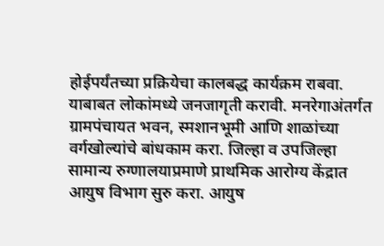होईपर्यंतच्या प्रक्रियेचा कालबद्ध कार्यक्रम राबवा. याबाबत लोकांमध्ये जनजागृती करावी. मनरेगाअंतर्गत ग्रामपंचायत भवन, स्मशानभूमी आणि शाळांच्या वर्गखोल्यांचे बांधकाम करा. जिल्हा व उपजिल्हा सामान्य रुग्णालयाप्रमाणे प्राथमिक आरोग्य केंद्रात आयुष विभाग सुरु करा. आयुष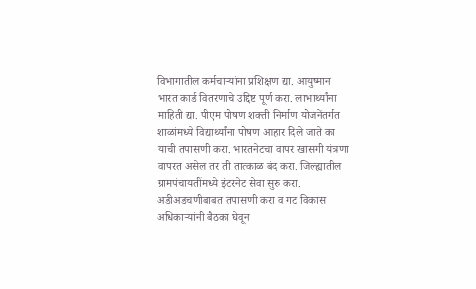विभागातील कर्मचाऱ्यांना प्रशिक्षण द्या. आयुष्मान भारत कार्ड वितरणाचे उद्दिष्ट पूर्ण करा. लाभार्थ्यांना माहिती द्या. पीएम पोषण शक्ती निर्माण योजनेंतर्गत शाळांमध्ये विद्यार्थ्यांना पोषण आहार दिले जाते का याची तपासणी करा. भारतनेटचा वापर खासगी यंत्रणा वापरत असेल तर ती तात्काळ बंद करा. जिल्ह्यातील ग्रामपंचायतींमध्ये इंटरनेट सेवा सुरु करा. अडीअडचणीबाबत तपासणी करा व गट विकास अधिकाऱ्यांनी बैठका घेवून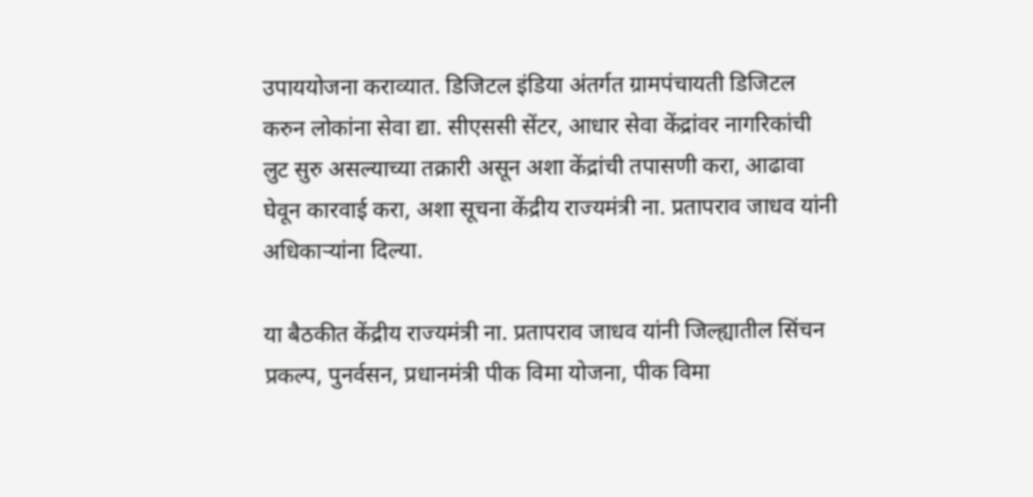उपाययोजना कराव्यात. डिजिटल इंडिया अंतर्गत ग्रामपंचायती डिजिटल करुन लोकांना सेवा द्या. सीएससी सेंटर, आधार सेवा केंद्रांवर नागरिकांची लुट सुरु असल्याच्या तक्रारी असून अशा केंद्रांची तपासणी करा, आढावा घेवून कारवाई करा, अशा सूचना केंद्रीय राज्यमंत्री ना. प्रतापराव जाधव यांनी अधिकाऱ्यांना दिल्या.

या बैठकीत केंद्रीय राज्यमंत्री ना. प्रतापराव जाधव यांनी जिल्ह्यातील सिंचन प्रकल्प, पुनर्वसन, प्रधानमंत्री पीक विमा योजना, पीक विमा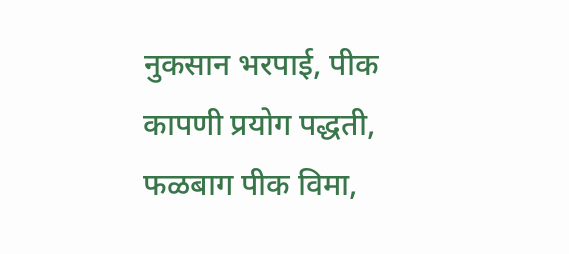नुकसान भरपाई, पीक कापणी प्रयोग पद्धती, फळबाग पीक विमा,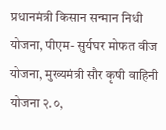प्रधानमंत्री किसान सन्मान निधी योजना, पीएम- सुर्यघर मोफत वीज योजना, मुख्यमंत्री सौर कृषी वाहिनी योजना २.०,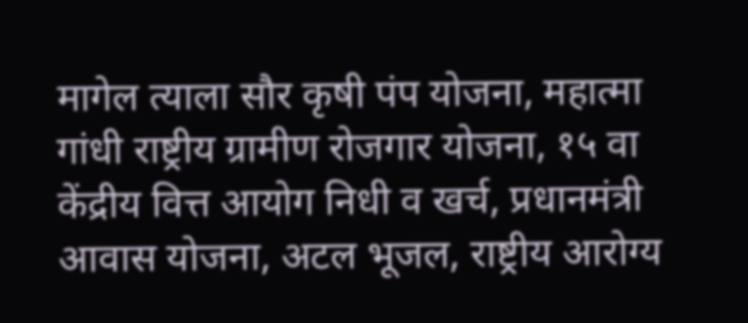मागेल त्याला सौर कृषी पंप योजना, महात्मा गांधी राष्ट्रीय ग्रामीण रोजगार योजना, १५ वा केंद्रीय वित्त आयोग निधी व खर्च, प्रधानमंत्री आवास योजना, अटल भूजल, राष्ट्रीय आरोग्य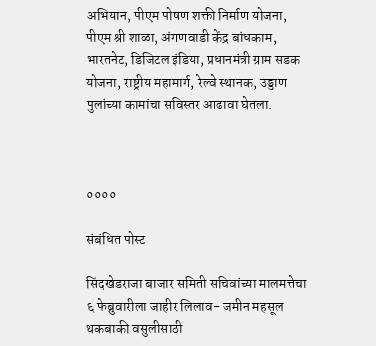अभियान, पीएम पोषण शक्ती निर्माण योजना, पीएम श्री शाळा, अंगणवाडी केंद्र बांधकाम, भारतनेट, डिजिटल इंडिया, प्रधानमंत्री ग्राम सडक योजना, राष्ट्रीय महामार्ग, रेल्वे स्थानक, उड्डाण पुलांच्या कामांचा सविस्तर आढावा घेतला.



००००

संबंधित पोस्ट

सिंदखेडराजा बाजार समिती सचिवांच्या मालमत्तेचा ६ फेब्रुवारीला जाहीर लिलाव- जमीन महसूल थकबाकी वसुलीसाठी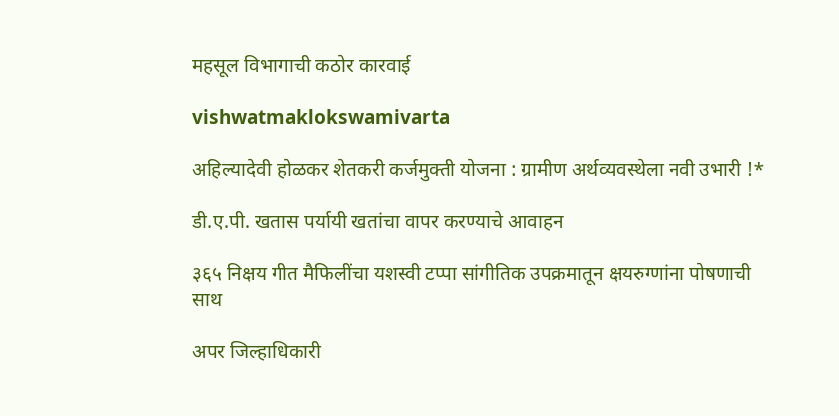महसूल विभागाची कठोर कारवाई

vishwatmaklokswamivarta

अहिल्यादेवी होळकर शेतकरी कर्जमुक्ती योजना : ग्रामीण अर्थव्यवस्थेला नवी उभारी !*

डी.ए.पी. खतास पर्यायी खतांचा वापर करण्याचे आवाहन

३६५ निक्षय गीत मैफिलींचा यशस्वी टप्पा सांगीतिक उपक्रमातून क्षयरुग्णांना पोषणाची साथ

अपर जिल्हाधिकारी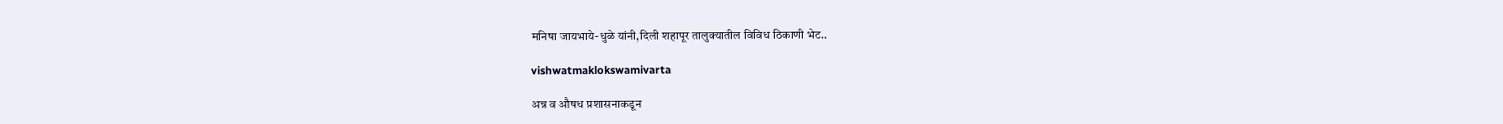मनिषा जायभाये-धुळे यांनी,दिली शहापूर तालुक्यातील विविध ठिकाणी भेट..

vishwatmaklokswamivarta

अन्न व औषध प्रशासनाकडून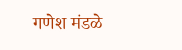गणेश मंडळे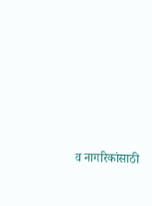व नागरिकांसाठी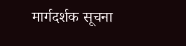मार्गदर्शक सूचना